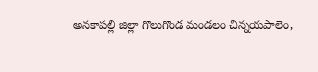అనకాపల్లి జిల్లా గొలుగొండ మండలం చిన్నయపాలెం,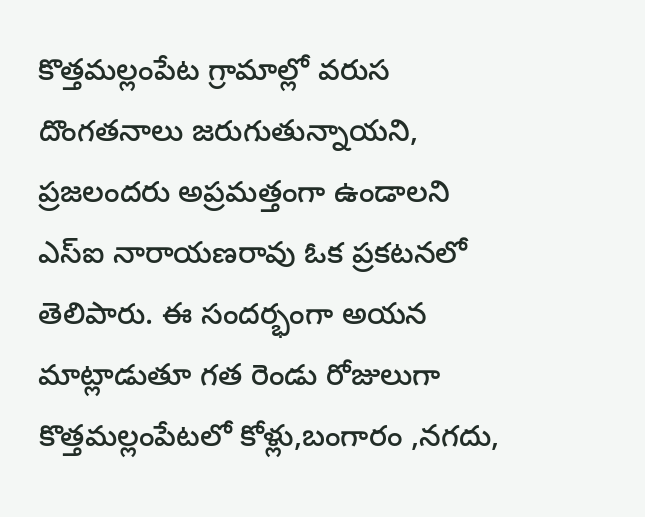కొత్తమల్లంపేట గ్రామాల్లో వరుస దొంగతనాలు జరుగుతున్నాయని, ప్రజలందరు అప్రమత్తంగా ఉండాలని ఎస్ఐ నారాయణరావు ఓక ప్రకటనలో తెలిపారు. ఈ సందర్భంగా అయన మాట్లాడుతూ గత రెండు రోజులుగా కొత్తమల్లంపేటలో కోళ్లు,బంగారం ,నగదు,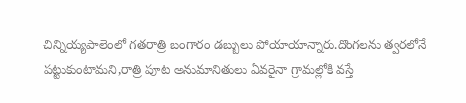చిన్నియ్యపాలెంలో గతరాత్రి బంగారం డబ్బులు పోయాయాన్నారు.దొంగలను త్వరలోనే పట్టుకుంటామని,రాత్రి పూట అనుమానితులు ఏవరైనా గ్రామల్లోకి వస్తే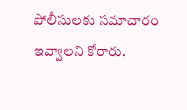పోలీసులకు సమాచారం ఇవ్వాలని కోరారు.